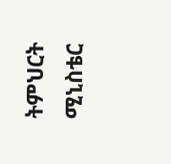ትምህርት ሚኒስቴር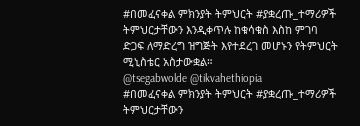#በመፈናቀል ምክንያት ትምህርት #ያቋረጡ_ተማሪዎች ትምህርታቸውን እንዲቀጥሉ ከቁሳቁስ እስከ ምገባ ድጋፍ ለማድረግ ዝግጅት እየተደረገ መሆኑን የትምህርት ሚኒስቴር አስታውቋል።
@tsegabwolde @tikvahethiopia
#በመፈናቀል ምክንያት ትምህርት #ያቋረጡ_ተማሪዎች ትምህርታቸውን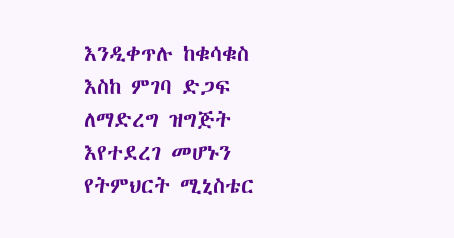እንዲቀጥሉ ከቁሳቁስ እስከ ምገባ ድጋፍ ለማድረግ ዝግጅት እየተደረገ መሆኑን የትምህርት ሚኒስቴር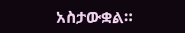አስታውቋል።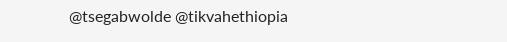@tsegabwolde @tikvahethiopia